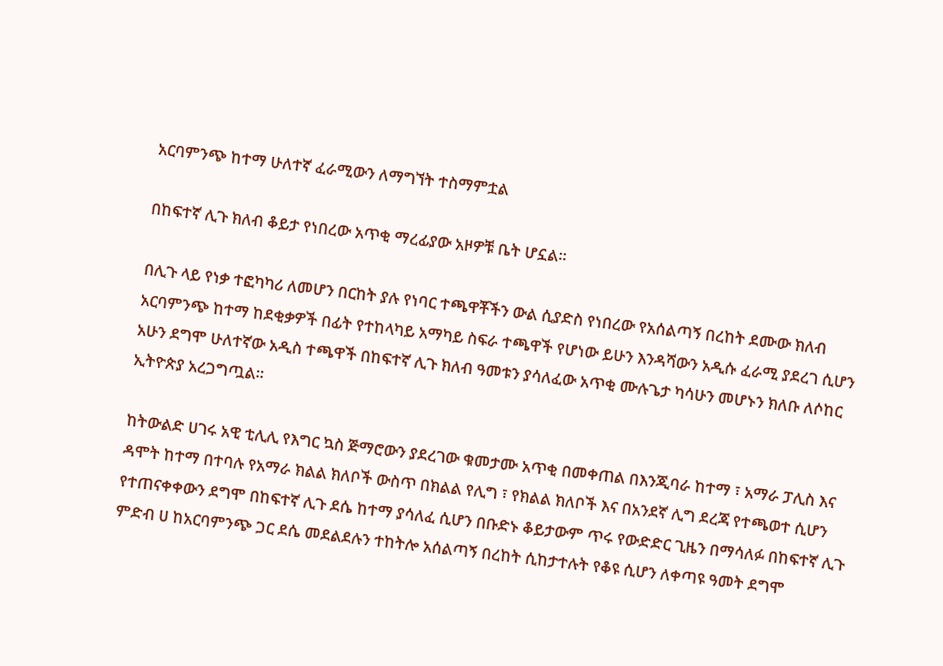አርባምንጭ ከተማ ሁለተኛ ፈራሚውን ለማግኘት ተስማምቷል

በከፍተኛ ሊጉ ክለብ ቆይታ የነበረው አጥቂ ማረፊያው አዞዎቹ ቤት ሆኗል።

በሊጉ ላይ የነቃ ተፎካካሪ ለመሆን በርከት ያሉ የነባር ተጫዋቾችን ውል ሲያድስ የነበረው የአሰልጣኝ በረከት ደሙው ክለብ አርባምንጭ ከተማ ከደቂቃዎች በፊት የተከላካይ አማካይ ስፍራ ተጫዋች የሆነው ይሁን እንዳሻውን አዲሱ ፈራሚ ያደረገ ሲሆን አሁን ደግሞ ሁለተኛው አዲስ ተጫዋች በከፍተኛ ሊጉ ክለብ ዓመቱን ያሳለፈው አጥቂ ሙሉጌታ ካሳሁን መሆኑን ክለቡ ለሶከር ኢትዮጵያ አረጋግጧል።

ከትውልድ ሀገሩ አዊ ቲሊሊ የእግር ኳስ ጅማሮውን ያደረገው ቁመታሙ አጥቂ በመቀጠል በእንጂባራ ከተማ ፣ አማራ ፓሊስ እና ዳሞት ከተማ በተባሉ የአማራ ክልል ክለቦች ውስጥ በክልል የሊግ ፣ የክልል ክለቦች እና በአንደኛ ሊግ ደረጃ የተጫወተ ሲሆን የተጠናቀቀውን ደግሞ በከፍተኛ ሊጉ ደሴ ከተማ ያሳለፈ ሲሆን በቡድኑ ቆይታውም ጥሩ የውድድር ጊዜን በማሳለፉ በከፍተኛ ሊጉ ምድብ ሀ ከአርባምንጭ ጋር ደሴ መደልደሉን ተከትሎ አሰልጣኝ በረከት ሲከታተሉት የቆዩ ሲሆን ለቀጣዩ ዓመት ደግሞ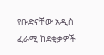የቡድናቸው አዲስ ፈራሚ ከደቂቃዎች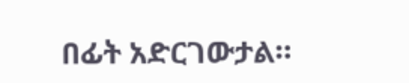በፊት አድርገውታል።